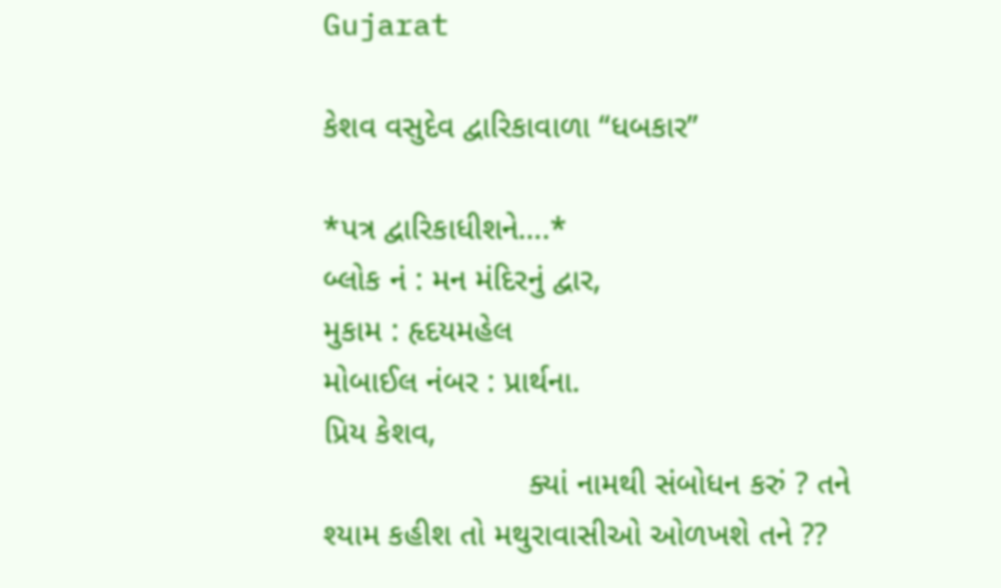Gujarat

કેશવ વસુદેવ દ્વારિકાવાળા “ધબકાર”

*પત્ર દ્વારિકાધીશને….*
બ્લોક નં : મન મંદિરનું દ્વાર,
મુકામ : હૃદયમહેલ
મોબાઈલ નંબર : પ્રાર્થના.
પ્રિય કેશવ,
                       ક્યાં નામથી સંબોધન કરું ? તને શ્યામ કહીશ તો મથુરાવાસીઓ ઓળખશે તને ??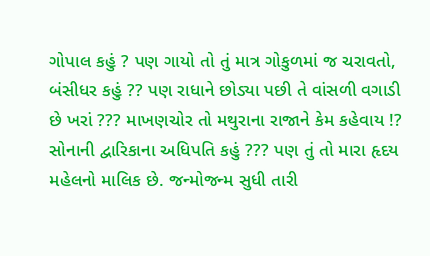ગોપાલ કહું ? પણ ગાયો તો તું માત્ર ગોકુળમાં જ ચરાવતો, બંસીધર કહું ?? પણ રાધાને છોડ્યા પછી તે વાંસળી વગાડી છે ખરાં ??? માખણચોર તો મથુરાના રાજાને કેમ કહેવાય !? સોનાની દ્વારિકાના અધિપતિ કહું ??? પણ તું તો મારા હૃદય મહેલનો માલિક છે. જન્મોજન્મ સુધી તારી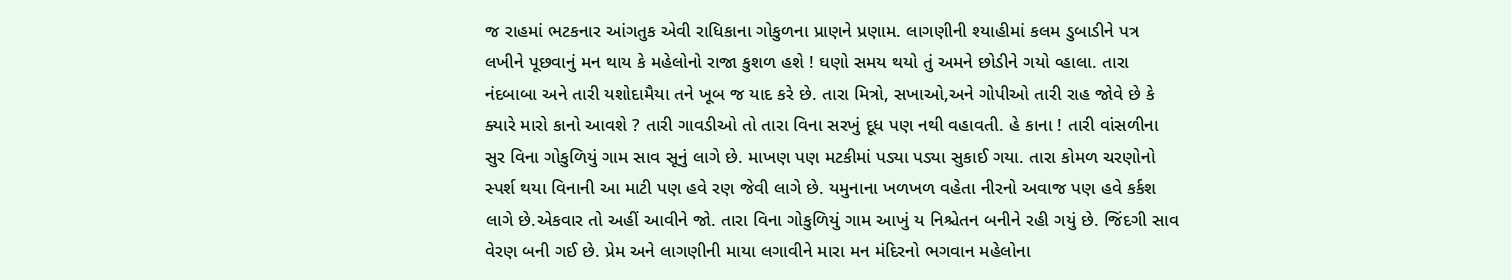જ રાહમાં ભટકનાર આંગતુક એવી રાધિકાના ગોકુળના પ્રાણને પ્રણામ. લાગણીની શ્યાહીમાં કલમ ડુબાડીને પત્ર લખીને પૂછવાનું મન થાય કે મહેલોનો રાજા કુશળ હશે ! ઘણો સમય થયો તું અમને છોડીને ગયો વ્હાલા. તારા નંદબાબા અને તારી યશોદામૈયા તને ખૂબ જ યાદ કરે છે. તારા મિત્રો, સખાઓ,અને ગોપીઓ તારી રાહ જોવે છે કે ક્યારે મારો કાનો આવશે ? તારી ગાવડીઓ તો તારા વિના સરખું દૂધ પણ નથી વહાવતી. હે કાના ! તારી વાંસળીના સુર વિના ગોકુળિયું ગામ સાવ સૂનું લાગે છે. માખણ પણ મટકીમાં પડ્યા પડ્યા સુકાઈ ગયા. તારા કોમળ ચરણોનો સ્પર્શ થયા વિનાની આ માટી પણ હવે રણ જેવી લાગે છે. યમુનાના ખળખળ વહેતા નીરનો અવાજ પણ હવે કર્કશ લાગે છે.એકવાર તો અહીં આવીને જો. તારા વિના ગોકુળિયું ગામ આખું ય નિશ્ચેતન બનીને રહી ગયું છે. જિંદગી સાવ વેરણ બની ગઈ છે. પ્રેમ અને લાગણીની માયા લગાવીને મારા મન મંદિરનો ભગવાન મહેલોના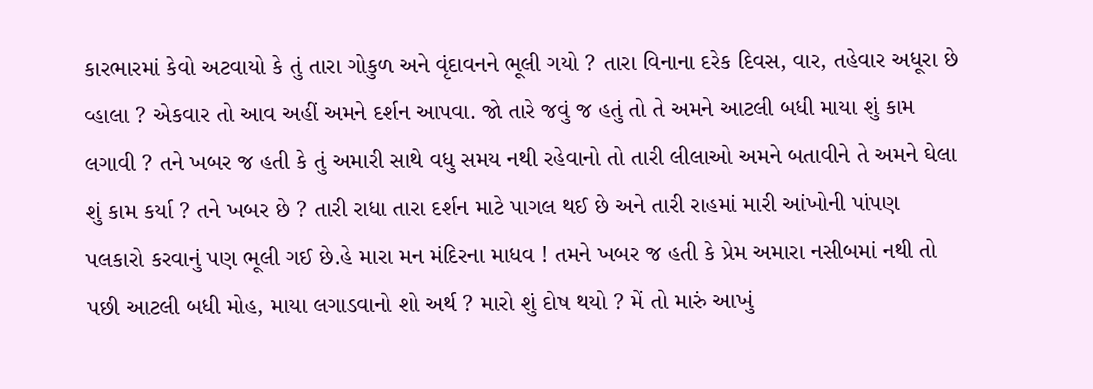કારભારમાં કેવો અટવાયો કે તું તારા ગોકુળ અને વૃંદાવનને ભૂલી ગયો ? તારા વિનાના દરેક દિવસ, વાર, તહેવાર અધૂરા છે વ્હાલા ? એકવાર તો આવ અહીં અમને દર્શન આપવા. જો તારે જવું જ હતું તો તે અમને આટલી બધી માયા શું કામ લગાવી ? તને ખબર જ હતી કે તું અમારી સાથે વધુ સમય નથી રહેવાનો તો તારી લીલાઓ અમને બતાવીને તે અમને ઘેલા શું કામ કર્યા ? તને ખબર છે ? તારી રાધા તારા દર્શન માટે પાગલ થઈ છે અને તારી રાહમાં મારી આંખોની પાંપણ પલકારો કરવાનું પણ ભૂલી ગઈ છે.હે મારા મન મંદિરના માધવ ! તમને ખબર જ હતી કે પ્રેમ અમારા નસીબમાં નથી તો પછી આટલી બધી મોહ, માયા લગાડવાનો શો અર્થ ? મારો શું દોષ થયો ? મેં તો મારું આખું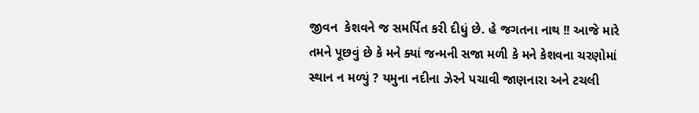જીવન  કેશવને જ સમર્પિત કરી દીધું છે. હે જગતના નાથ !! આજે મારે તમને પૂછવું છે કે મને ક્યાં જન્મની સજા મળી કે મને કેશવના ચરણોમાં સ્થાન ન મળ્યું ? યમુના નદીના ઝેરને પચાવી જાણનારા અને ટચલી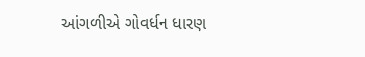આંગળીએ ગોવર્ધન ધારણ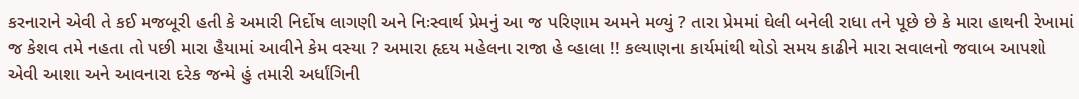કરનારાને એવી તે કઈ મજબૂરી હતી કે અમારી નિર્દોષ લાગણી અને નિઃસ્વાર્થ પ્રેમનું આ જ પરિણામ અમને મળ્યું ? તારા પ્રેમમાં ઘેલી બનેલી રાધા તને પૂછે છે કે મારા હાથની રેખામાં જ કેશવ તમે નહતા તો પછી મારા હૈયામાં આવીને કેમ વસ્યા ? અમારા હૃદય મહેલના રાજા હે વ્હાલા !! કલ્યાણના કાર્યમાંથી થોડો સમય કાઢીને મારા સવાલનો જવાબ આપશો એવી આશા અને આવનારા દરેક જન્મે હું તમારી અર્ધાંગિની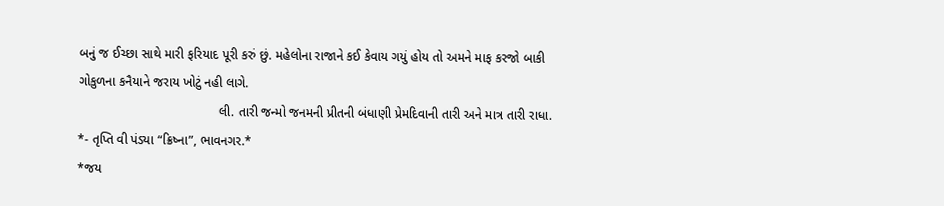બનું જ ઈચ્છા સાથે મારી ફરિયાદ પૂરી કરું છું. મહેલોના રાજાને કઈ કેવાય ગયું હોય તો અમને માફ કરજો બાકી ગોકુળના કનૈયાને જરાય ખોટું નહી લાગે.
                                       લી. તારી જન્મો જનમની પ્રીતની બંધાણી પ્રેમદિવાની તારી અને માત્ર તારી રાધા.
*- તૃપ્તિ વી પંડ્યા “ક્રિષ્ના”, ભાવનગર.*
*જય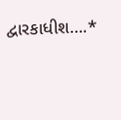દ્વારકાધીશ….*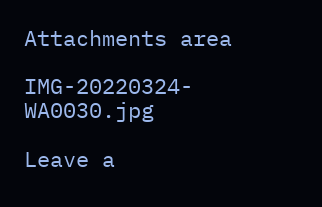Attachments area

IMG-20220324-WA0030.jpg

Leave a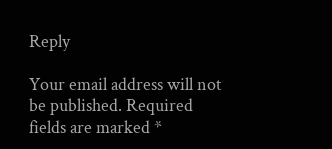Reply

Your email address will not be published. Required fields are marked *